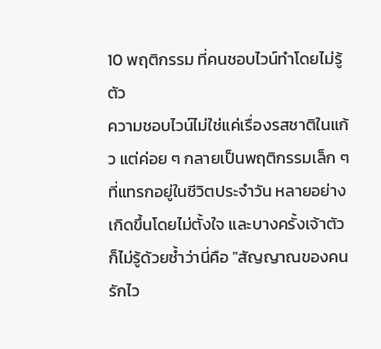10 พฤติกรรม ที่คนชอบไวน์ทำโดยไม่รู้ตัว
ความชอบไวน์ไม่ใช่แค่เรื่องรสชาติในแก้ว แต่ค่อย ๆ กลายเป็นพฤติกรรมเล็ก ๆ ที่แทรกอยู่ในชีวิตประจำวัน หลายอย่างเกิดขึ้นโดยไม่ตั้งใจ และบางครั้งเจ้าตัวก็ไม่รู้ด้วยซ้ำว่านี่คือ "สัญญาณของคนรักไว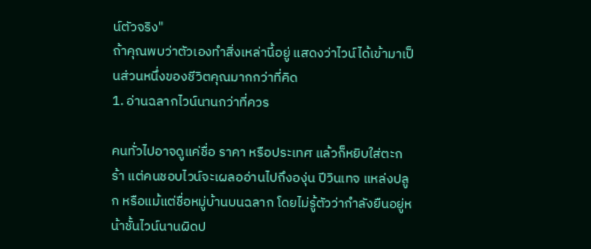น์ตัวจริง"
ถ้าคุณพบว่าตัวเองทำสิ่งเหล่านี้อยู่ แสดงว่าไวน์ได้เข้ามาเป็นส่วนหนึ่งของชีวิตคุณมากกว่าที่คิด
1. อ่านฉลากไวน์นานกว่าที่ควร

คนทั่วไปอาจดูแค่ชื่อ ราคา หรือประเทศ แล้วก็หยิบใส่ตะกร้า แต่คนชอบไวน์จะเผลออ่านไปถึงองุ่น ปีวินเทจ แหล่งปลูก หรือแม้แต่ชื่อหมู่บ้านบนฉลาก โดยไม่รู้ตัวว่ากำลังยืนอยู่หน้าชั้นไวน์นานผิดป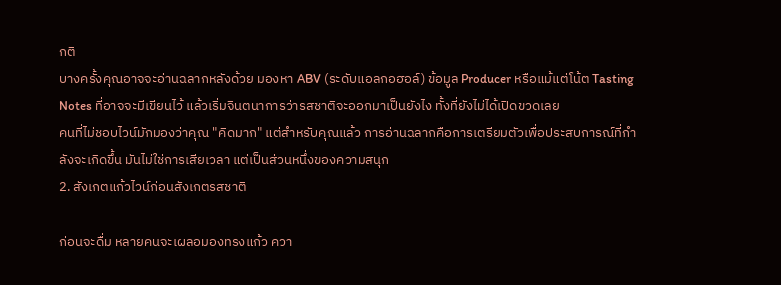กติ
บางครั้งคุณอาจจะอ่านฉลากหลังด้วย มองหา ABV (ระดับแอลกอฮอล์) ข้อมูล Producer หรือแม้แต่โน้ต Tasting Notes ที่อาจจะมีเขียนไว้ แล้วเริ่มจินตนาการว่ารสชาติจะออกมาเป็นยังไง ทั้งที่ยังไม่ได้เปิดขวดเลย
คนที่ไม่ชอบไวน์มักมองว่าคุณ "คิดมาก" แต่สำหรับคุณแล้ว การอ่านฉลากคือการเตรียมตัวเพื่อประสบการณ์ที่กำลังจะเกิดขึ้น มันไม่ใช่การเสียเวลา แต่เป็นส่วนหนึ่งของความสนุก
2. สังเกตแก้วไวน์ก่อนสังเกตรสชาติ

ก่อนจะดื่ม หลายคนจะเผลอมองทรงแก้ว ควา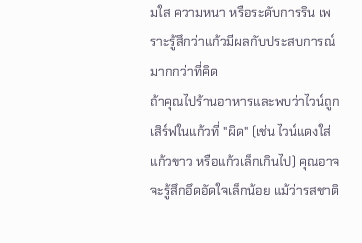มใส ความหนา หรือระดับการริน เพราะรู้สึกว่าแก้วมีผลกับประสบการณ์มากกว่าที่คิด
ถ้าคุณไปร้านอาหารและพบว่าไวน์ถูกเสิร์ฟในแก้วที่ "ผิด" (เช่น ไวน์แดงใส่แก้วขาว หรือแก้วเล็กเกินไป) คุณอาจจะรู้สึกอึดอัดใจเล็กน้อย แม้ว่ารสชาติ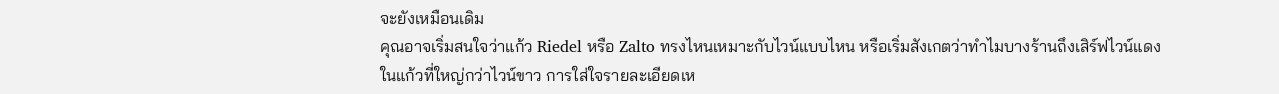จะยังเหมือนเดิม
คุณอาจเริ่มสนใจว่าแก้ว Riedel หรือ Zalto ทรงไหนเหมาะกับไวน์แบบไหน หรือเริ่มสังเกตว่าทำไมบางร้านถึงเสิร์ฟไวน์แดงในแก้วที่ใหญ่กว่าไวน์ขาว การใส่ใจรายละเอียดเห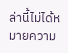ล่านี้ไม่ได้หมายความ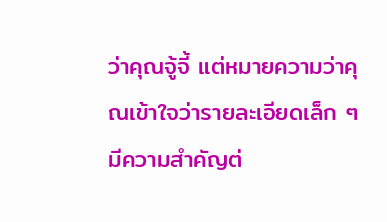ว่าคุณจู้จี้ แต่หมายความว่าคุณเข้าใจว่ารายละเอียดเล็ก ๆ มีความสำคัญต่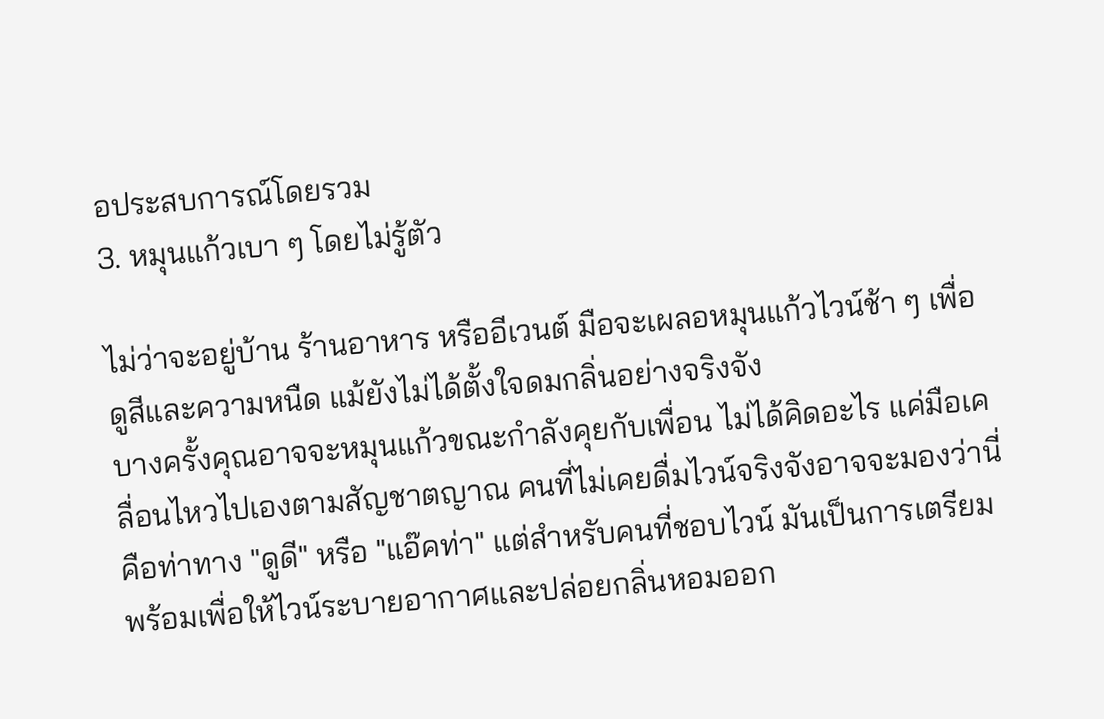อประสบการณ์โดยรวม
3. หมุนแก้วเบา ๆ โดยไม่รู้ตัว

ไม่ว่าจะอยู่บ้าน ร้านอาหาร หรืออีเวนต์ มือจะเผลอหมุนแก้วไวน์ช้า ๆ เพื่อดูสีและความหนืด แม้ยังไม่ได้ตั้งใจดมกลิ่นอย่างจริงจัง
บางครั้งคุณอาจจะหมุนแก้วขณะกำลังคุยกับเพื่อน ไม่ได้คิดอะไร แค่มือเคลื่อนไหวไปเองตามสัญชาตญาณ คนที่ไม่เคยดื่มไวน์จริงจังอาจจะมองว่านี่คือท่าทาง "ดูดี" หรือ "แอ๊คท่า" แต่สำหรับคนที่ชอบไวน์ มันเป็นการเตรียมพร้อมเพื่อให้ไวน์ระบายอากาศและปล่อยกลิ่นหอมออก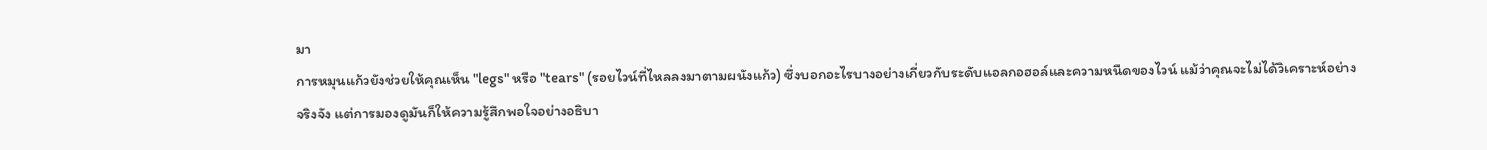มา
การหมุนแก้วยังช่วยให้คุณเห็น "legs" หรือ "tears" (รอยไวน์ที่ไหลลงมาตามผนังแก้ว) ซึ่งบอกอะไรบางอย่างเกี่ยวกับระดับแอลกอฮอล์และความหนืดของไวน์ แม้ว่าคุณจะไม่ได้วิเคราะห์อย่างจริงจัง แต่การมองดูมันก็ให้ความรู้สึกพอใจอย่างอธิบา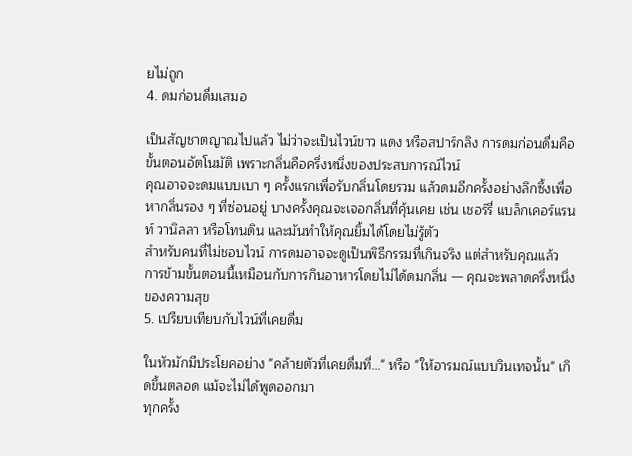ยไม่ถูก
4. ดมก่อนดื่มเสมอ

เป็นสัญชาตญาณไปแล้ว ไม่ว่าจะเป็นไวน์ขาว แดง หรือสปาร์กลิง การดมก่อนดื่มคือขั้นตอนอัตโนมัติ เพราะกลิ่นคือครึ่งหนึ่งของประสบการณ์ไวน์
คุณอาจจะดมแบบเบา ๆ ครั้งแรกเพื่อรับกลิ่นโดยรวม แล้วดมอีกครั้งอย่างลึกซึ้งเพื่อหากลิ่นรอง ๆ ที่ซ่อนอยู่ บางครั้งคุณจะเจอกลิ่นที่คุ้นเคย เช่น เชอร์รี่ แบล็กเคอร์แรนท์ วานิลลา หรือโทนดิน และมันทำให้คุณยิ้มได้โดยไม่รู้ตัว
สำหรับคนที่ไม่ชอบไวน์ การดมอาจจะดูเป็นพิธีกรรมที่เกินจริง แต่สำหรับคุณแล้ว การข้ามขั้นตอนนี้เหมือนกับการกินอาหารโดยไม่ได้ดมกลิ่น — คุณจะพลาดครึ่งหนึ่งของความสุข
5. เปรียบเทียบกับไวน์ที่เคยดื่ม

ในหัวมักมีประโยคอย่าง "คล้ายตัวที่เคยดื่มที่…" หรือ "ให้อารมณ์แบบวินเทจนั้น" เกิดขึ้นตลอด แม้จะไม่ได้พูดออกมา
ทุกครั้ง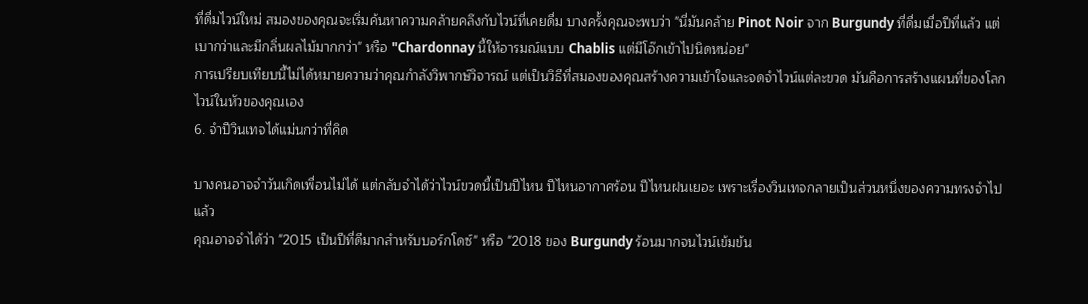ที่ดื่มไวน์ใหม่ สมองของคุณจะเริ่มค้นหาความคล้ายคลึงกับไวน์ที่เคยดื่ม บางครั้งคุณจะพบว่า "นี่มันคล้าย Pinot Noir จาก Burgundy ที่ดื่มเมื่อปีที่แล้ว แต่เบากว่าและมีกลิ่นผลไม้มากกว่า" หรือ "Chardonnay นี้ให้อารมณ์แบบ Chablis แต่มีโอ๊กเข้าไปนิดหน่อย"
การเปรียบเทียบนี้ไม่ได้หมายความว่าคุณกำลังวิพากษ์วิจารณ์ แต่เป็นวิธีที่สมองของคุณสร้างความเข้าใจและจดจำไวน์แต่ละขวด มันคือการสร้างแผนที่ของโลกไวน์ในหัวของคุณเอง
6. จำปีวินเทจได้แม่นกว่าที่คิด

บางคนอาจจำวันเกิดเพื่อนไม่ได้ แต่กลับจำได้ว่าไวน์ขวดนี้เป็นปีไหน ปีไหนอากาศร้อน ปีไหนฝนเยอะ เพราะเรื่องวินเทจกลายเป็นส่วนหนึ่งของความทรงจำไปแล้ว
คุณอาจจำได้ว่า "2015 เป็นปีที่ดีมากสำหรับบอร์กโดซ์" หรือ "2018 ของ Burgundy ร้อนมากจนไวน์เข้มข้น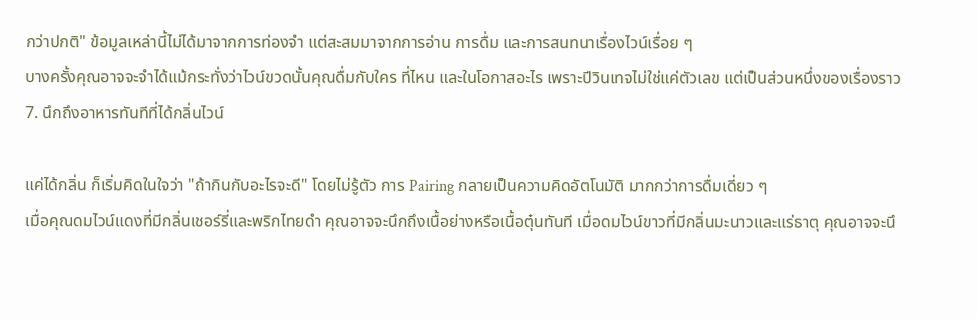กว่าปกติ" ข้อมูลเหล่านี้ไม่ได้มาจากการท่องจำ แต่สะสมมาจากการอ่าน การดื่ม และการสนทนาเรื่องไวน์เรื่อย ๆ
บางครั้งคุณอาจจะจำได้แม้กระทั่งว่าไวน์ขวดนั้นคุณดื่มกับใคร ที่ไหน และในโอกาสอะไร เพราะปีวินเทจไม่ใช่แค่ตัวเลข แต่เป็นส่วนหนึ่งของเรื่องราว
7. นึกถึงอาหารทันทีที่ได้กลิ่นไวน์

แค่ได้กลิ่น ก็เริ่มคิดในใจว่า "ถ้ากินกับอะไรจะดี" โดยไม่รู้ตัว การ Pairing กลายเป็นความคิดอัตโนมัติ มากกว่าการดื่มเดี่ยว ๆ
เมื่อคุณดมไวน์แดงที่มีกลิ่นเชอร์รี่และพริกไทยดำ คุณอาจจะนึกถึงเนื้อย่างหรือเนื้อตุ๋นทันที เมื่อดมไวน์ขาวที่มีกลิ่นมะนาวและแร่ธาตุ คุณอาจจะนึ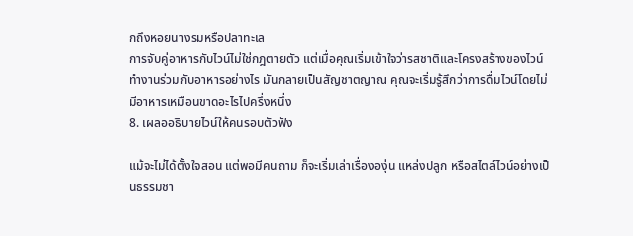กถึงหอยนางรมหรือปลาทะเล
การจับคู่อาหารกับไวน์ไม่ใช่กฎตายตัว แต่เมื่อคุณเริ่มเข้าใจว่ารสชาติและโครงสร้างของไวน์ทำงานร่วมกับอาหารอย่างไร มันกลายเป็นสัญชาตญาณ คุณจะเริ่มรู้สึกว่าการดื่มไวน์โดยไม่มีอาหารเหมือนขาดอะไรไปครึ่งหนึ่ง
8. เผลออธิบายไวน์ให้คนรอบตัวฟัง

แม้จะไม่ได้ตั้งใจสอน แต่พอมีคนถาม ก็จะเริ่มเล่าเรื่ององุ่น แหล่งปลูก หรือสไตล์ไวน์อย่างเป็นธรรมชา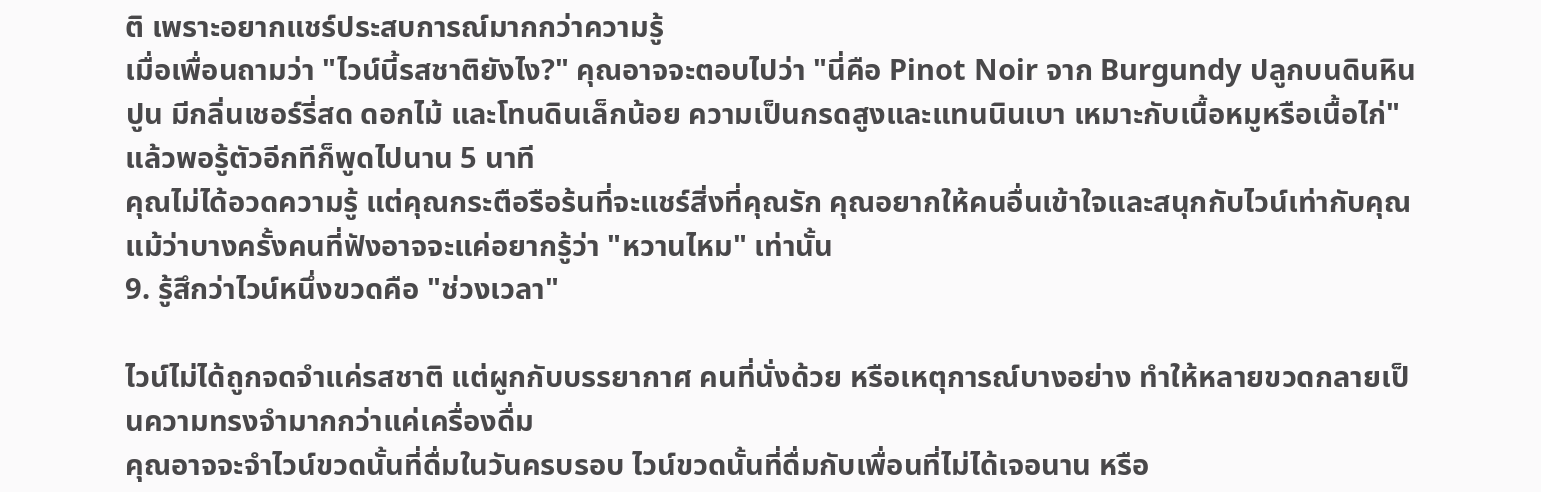ติ เพราะอยากแชร์ประสบการณ์มากกว่าความรู้
เมื่อเพื่อนถามว่า "ไวน์นี้รสชาติยังไง?" คุณอาจจะตอบไปว่า "นี่คือ Pinot Noir จาก Burgundy ปลูกบนดินหินปูน มีกลิ่นเชอร์รี่สด ดอกไม้ และโทนดินเล็กน้อย ความเป็นกรดสูงและแทนนินเบา เหมาะกับเนื้อหมูหรือเนื้อไก่" แล้วพอรู้ตัวอีกทีก็พูดไปนาน 5 นาที
คุณไม่ได้อวดความรู้ แต่คุณกระตือรือร้นที่จะแชร์สิ่งที่คุณรัก คุณอยากให้คนอื่นเข้าใจและสนุกกับไวน์เท่ากับคุณ แม้ว่าบางครั้งคนที่ฟังอาจจะแค่อยากรู้ว่า "หวานไหม" เท่านั้น
9. รู้สึกว่าไวน์หนึ่งขวดคือ "ช่วงเวลา"

ไวน์ไม่ได้ถูกจดจำแค่รสชาติ แต่ผูกกับบรรยากาศ คนที่นั่งด้วย หรือเหตุการณ์บางอย่าง ทำให้หลายขวดกลายเป็นความทรงจำมากกว่าแค่เครื่องดื่ม
คุณอาจจะจำไวน์ขวดนั้นที่ดื่มในวันครบรอบ ไวน์ขวดนั้นที่ดื่มกับเพื่อนที่ไม่ได้เจอนาน หรือ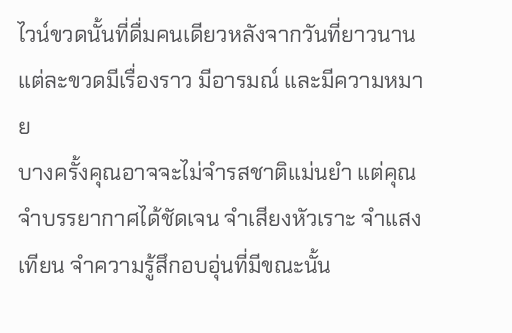ไวน์ขวดนั้นที่ดื่มคนเดียวหลังจากวันที่ยาวนาน แต่ละขวดมีเรื่องราว มีอารมณ์ และมีความหมาย
บางครั้งคุณอาจจะไม่จำรสชาติแม่นยำ แต่คุณจำบรรยากาศได้ชัดเจน จำเสียงหัวเราะ จำแสงเทียน จำความรู้สึกอบอุ่นที่มีขณะนั้น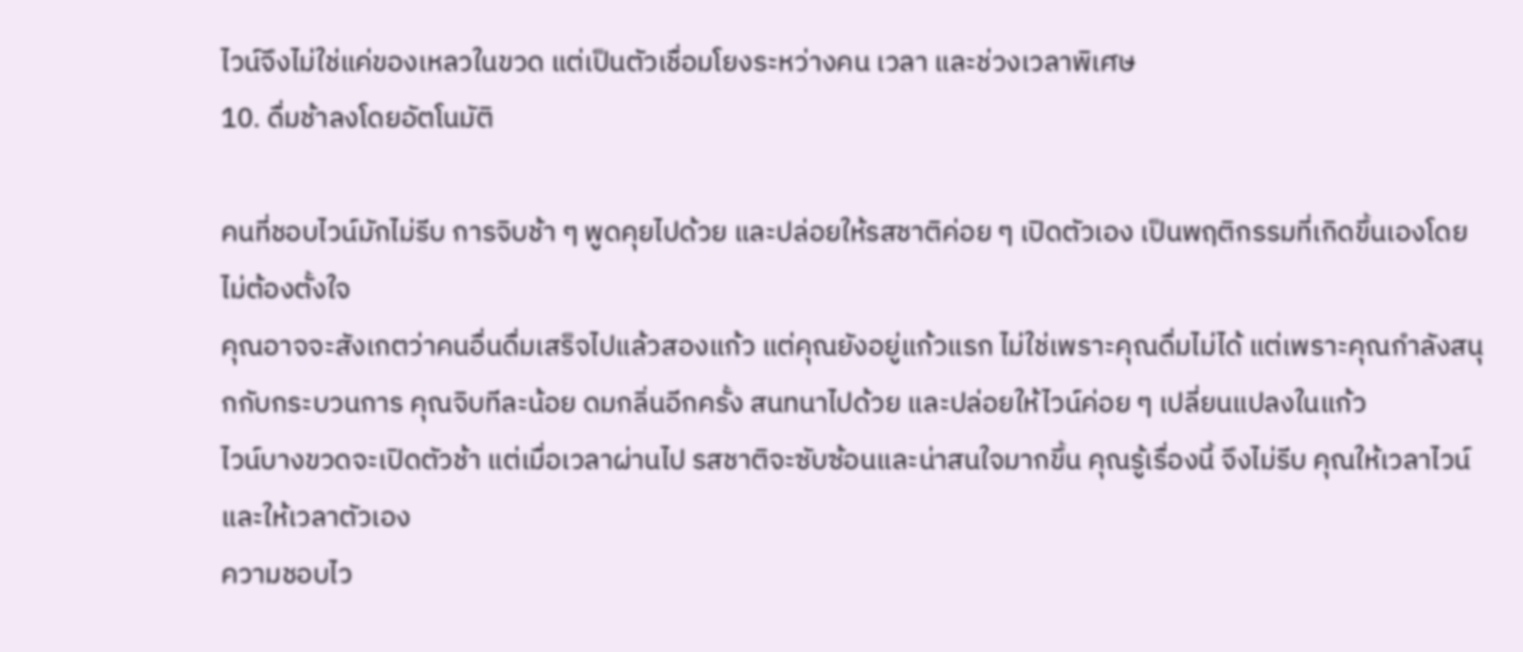ไวน์จึงไม่ใช่แค่ของเหลวในขวด แต่เป็นตัวเชื่อมโยงระหว่างคน เวลา และช่วงเวลาพิเศษ
10. ดื่มช้าลงโดยอัตโนมัติ

คนที่ชอบไวน์มักไม่รีบ การจิบช้า ๆ พูดคุยไปด้วย และปล่อยให้รสชาติค่อย ๆ เปิดตัวเอง เป็นพฤติกรรมที่เกิดขึ้นเองโดยไม่ต้องตั้งใจ
คุณอาจจะสังเกตว่าคนอื่นดื่มเสร็จไปแล้วสองแก้ว แต่คุณยังอยู่แก้วแรก ไม่ใช่เพราะคุณดื่มไม่ได้ แต่เพราะคุณกำลังสนุกกับกระบวนการ คุณจิบทีละน้อย ดมกลิ่นอีกครั้ง สนทนาไปด้วย และปล่อยให้ไวน์ค่อย ๆ เปลี่ยนแปลงในแก้ว
ไวน์บางขวดจะเปิดตัวช้า แต่เมื่อเวลาผ่านไป รสชาติจะซับซ้อนและน่าสนใจมากขึ้น คุณรู้เรื่องนี้ จึงไม่รีบ คุณให้เวลาไวน์ และให้เวลาตัวเอง
ความชอบไว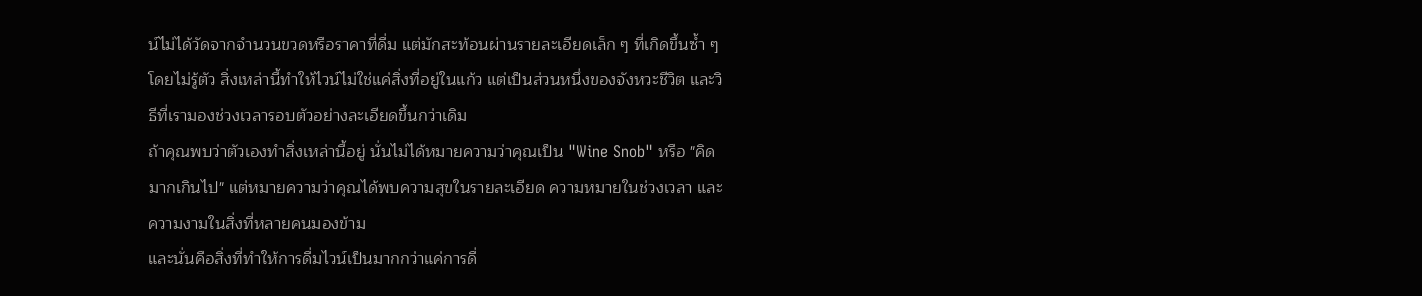น์ไม่ได้วัดจากจำนวนขวดหรือราคาที่ดื่ม แต่มักสะท้อนผ่านรายละเอียดเล็ก ๆ ที่เกิดขึ้นซ้ำ ๆ โดยไม่รู้ตัว สิ่งเหล่านี้ทำให้ไวน์ไม่ใช่แค่สิ่งที่อยู่ในแก้ว แต่เป็นส่วนหนึ่งของจังหวะชีวิต และวิธีที่เรามองช่วงเวลารอบตัวอย่างละเอียดขึ้นกว่าเดิม
ถ้าคุณพบว่าตัวเองทำสิ่งเหล่านี้อยู่ นั่นไม่ได้หมายความว่าคุณเป็น "Wine Snob" หรือ "คิดมากเกินไป" แต่หมายความว่าคุณได้พบความสุขในรายละเอียด ความหมายในช่วงเวลา และความงามในสิ่งที่หลายคนมองข้าม
และนั่นคือสิ่งที่ทำให้การดื่มไวน์เป็นมากกว่าแค่การดื่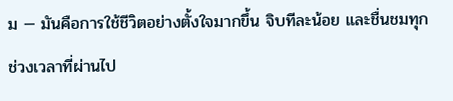ม — มันคือการใช้ชีวิตอย่างตั้งใจมากขึ้น จิบทีละน้อย และชื่นชมทุกช่วงเวลาที่ผ่านไป